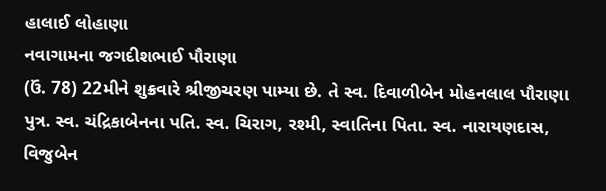હાલાઈ લોહાણા
નવાગામના જગદીશભાઈ પૌરાણા
(ઉં. 78) 22મીને શુક્રવારે શ્રીજીચરણ પામ્યા છે. તે સ્વ. દિવાળીબેન મોહનલાલ પૌરાણા
પુત્ર. સ્વ. ચંદ્રિકાબેનના પતિ. સ્વ. ચિરાગ, રશ્મી, સ્વાતિના પિતા. સ્વ. નારાયણદાસ,
વિજુબેન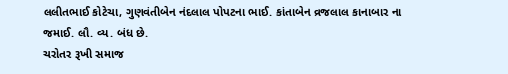લલીતભાઈ કોટેચા, ગુણવંતીબેન નંદલાલ પોપટના ભાઈ. કાંતાબેન વ્રજલાલ કાનાબાર ના
જમાઈ. લૌ. વ્ય. બંધ છે.
ચરોતર રૂખી સમાજ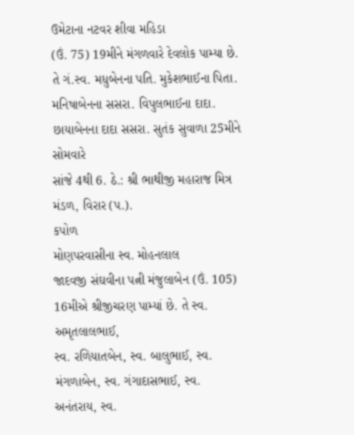ઉમેટાના નટવર શીવા મહિડા
(ઉં. 75) 19મીને મંગળવારે દેવલોક પામ્યા છે. તે ગં.સ્વ. મધુબેનના પતિ. મુકેશભાઈના પિતા.
મનિષાબેનના સસરા. વિપુલભાઈના દાદા. છાયાબેનના દાદા સસરા. સુતંક સુવાળા 25મીને સોમવારે
સાંજે 4થી 6. ઠે.: શ્રી ભાથીજી મહારાજ મિત્ર મંડળ, વિરાર (પ.).
કપોળ
મોણપરવાસીના સ્વ. મોહનલાલ
જાદવજી સંઘવીના પત્ની મંજુલાબેન (ઉં. 105) 16મીએ શ્રીજીચરણ પામ્યાં છે. તે સ્વ. અમૃતલાલભાઈ,
સ્વ. રળિયાતબેન, સ્વ. બાલુભાઈ, સ્વ. મંગળાબેન, સ્વ. ગંગાદાસભાઈ, સ્વ. અનંતરાય, સ્વ.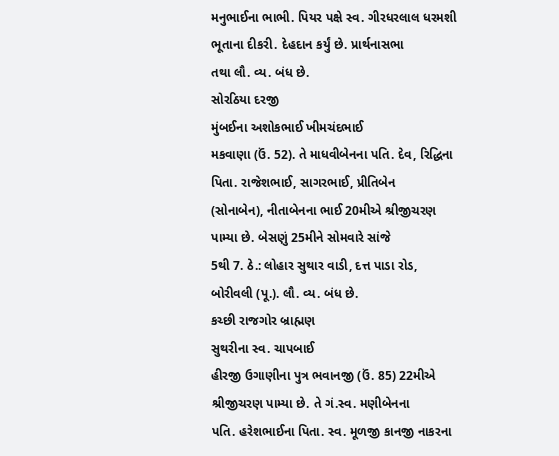મનુભાઈના ભાભી. પિયર પક્ષે સ્વ. ગીરધરલાલ ધરમશી ભૂતાના દીકરી. દેહદાન કર્યું છે. પ્રાર્થનાસભા
તથા લૌ. વ્ય. બંધ છે.
સોરઠિયા દરજી
મુંબઈના અશોકભાઈ ખીમચંદભાઈ
મકવાણા (ઉં. 52). તે માધવીબેનના પતિ. દેવ, રિદ્ધિના પિતા. રાજેશભાઈ, સાગરભાઈ, પ્રીતિબેન
(સોનાબેન), નીતાબેનના ભાઈ 20મીએ શ્રીજીચરણ પામ્યા છે. બેસણું 25મીને સોમવારે સાંજે
5થી 7. ઠે.: લોહાર સુથાર વાડી, દત્ત પાડા રોડ, બોરીવલી (પૂ.). લૌ. વ્ય. બંધ છે.
કચ્છી રાજગોર બ્રાહ્મણ
સુથરીના સ્વ. ચાપબાઈ
હીરજી ઉગાણીના પુત્ર ભવાનજી (ઉં. 85) 22મીએ શ્રીજીચરણ પામ્યા છે. તે ગં.સ્વ. મણીબેનના
પતિ. હરેશભાઈના પિતા. સ્વ. મૂળજી કાનજી નાકરના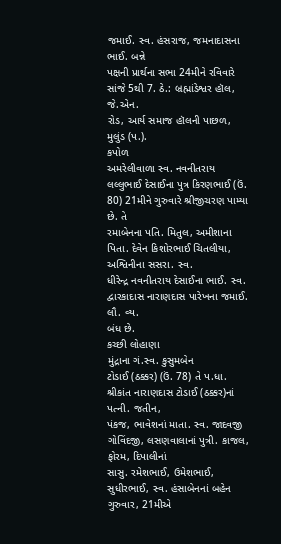જમાઈ. સ્વ. હંસરાજ, જમનાદાસના ભાઈ. બન્ને
પક્ષની પ્રાર્થના સભા 24મીને રવિવારે સાંજે 5થી 7. ઠે.: બ્રહ્માંડેશ્વર હૉલ, જે.એન.
રોડ, આર્ય સમાજ હૉલની પાછળ, મુલુંડ (પ.).
કપોળ
અમરેલીવાળા સ્વ. નવનીતરાય
લલ્લુભાઈ દેસાઈના પુત્ર કિરણભાઈ (ઉં. 80) 21મીને ગુરુવારે શ્રીજીચરણ પામ્યા છે. તે
રમાબેનના પતિ. મિતુલ, અમીશાના પિતા. દેવેન કિશોરભાઈ ચિતલીયા, અશ્વિનીના સસરા. સ્વ.
ધીરેન્દ્ર નવનીતરાય દેસાઈના ભાઈ. સ્વ. દ્વારકાદાસ નારાણદાસ પારેખના જમાઈ. લૌ. વ્ય.
બંધ છે.
કચ્છી લોહાણા
મુંદ્રાના ગં.સ્વ. કુસુમબેન
ટોડાઈ (ઠક્કર) (ઉં. 78) તે પ.ધા. શ્રીકાંત નારાણદાસ ટોડાઈ (ઠક્કર)નાં પત્ની. જતીન,
પંકજ, ભાવેશનાં માતા. સ્વ. જાદવજી ગોવિંદજી, લસણવાલાનાં પુત્રી. કાજલ, ફોરમ, દિપાલીનાં
સાસુ. રમેશભાઈ, ઉમેશભાઈ, સુધીરભાઈ, સ્વ. હંસાબેનનાં બહેન ગુરુવાર, 21મીએ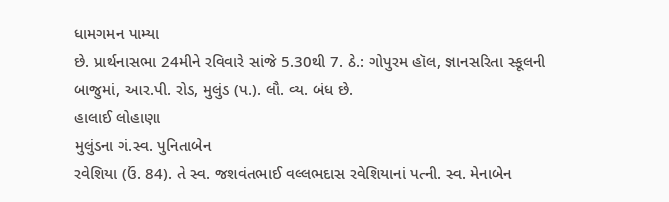ધામગમન પામ્યા
છે. પ્રાર્થનાસભા 24મીને રવિવારે સાંજે 5.30થી 7. ઠે.: ગોપુરમ હૉલ, જ્ઞાનસરિતા સ્કૂલની
બાજુમાં, આર.પી. રોડ, મુલુંડ (પ.). લૌ. વ્ય. બંધ છે.
હાલાઈ લોહાણા
મુલુંડના ગં.સ્વ. પુનિતાબેન
રવેશિયા (ઉં. 84). તે સ્વ. જશવંતભાઈ વલ્લભદાસ રવેશિયાનાં પત્ની. સ્વ. મેનાબેન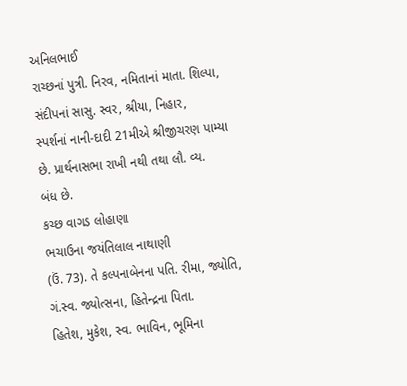અનિલભાઈ
રાચ્છનાં પુત્રી. નિરવ, નમિતાનાં માતા. શિલ્પા, સંદીપનાં સાસુ. સ્વર, શ્રીયા, નિહાર,
સ્પર્શનાં નાની-દાદી 21મીએ શ્રીજીચરણ પામ્યા છે. પ્રાર્થનાસભા રાખી નથી તથા લૌ. વ્ય.
બંધ છે.
કચ્છ વાગડ લોહાણા
ભચાઉના જયંતિલાલ નાથાણી
(ઉં. 73). તે કલ્પનાબેનના પતિ. રીમા, જ્યોતિ, ગં.સ્વ. જ્યોત્સના, હિતેન્દ્રના પિતા.
હિતેશ, મુકેશ, સ્વ. ભાવિન, ભૂમિના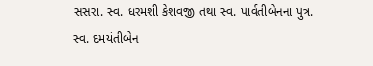સસરા. સ્વ. ધરમશી કેશવજી તથા સ્વ. પાર્વતીબેનના પુત્ર.
સ્વ. દમયંતીબેન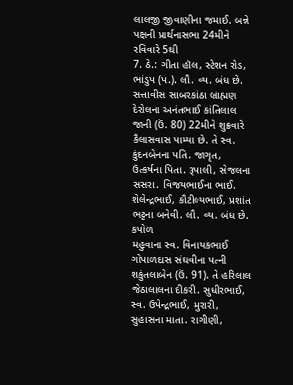લાલજી જીવાણીના જમાઈ. બન્ને પક્ષની પ્રાર્થનાસભા 24મીને રવિવારે 5થી
7. ઠે.: ગીતા હૉલ, સ્ટેશન રોડ, ભાંડુપ (પ.). લૌ. વ્ય. બંધ છે.
સત્તાવીસ સાબરકાંઠા બ્રાહ્મણ
દેરોલના અનંતભાઈ કાંતિલાલ
જાની (ઉં. 80) 22મીને શુક્રવારે કૈલાસવાસ પામ્યા છે. તે સ્વ. કુંદનબેનના પતિ. જાગૃત,
ઉત્કર્ષના પિતા. રૂપાલી, સેજલના સસરા. વિજયભાઈના ભાઈ. શેલેન્દ્રભાઈ, કૌટીલ્યભાઈ, પ્રશાંત
ભટ્ટના બનેવી. લૌ. વ્ય. બંધ છે.
કપોળ
મહુવાના સ્વ. વિનાયકભાઈ
ગોપાળદાસ સંઘવીના પત્ની શકુંતલાબેન (ઉં. 91). તે હરિલાલ જેઠાલાલના દીકરી. સુધીરભાઈ,
સ્વ. ઉપેન્દ્રભાઈ, મુરારી, સુહાસના માતા. રાગીણી,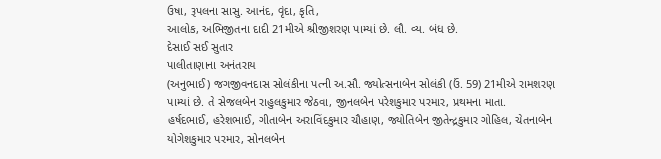ઉષા, રૂપલના સાસુ. આનંદ, વૃંદા, કૃતિ,
આલોક, અભિજીતના દાદી 21મીએ શ્રીજીશરણ પામ્યાં છે. લૌ. વ્ય. બંધ છે.
દેસાઈ સઈ સુતાર
પાલીતાણાના અનંતરાય
(અનુભાઈ) જગજીવનદાસ સોલંકીના પત્ની અ.સૌ. જ્યોત્સનાબેન સોલંકી (ઉં. 59) 21મીએ રામશરણ
પામ્યાં છે. તે સેજલબેન રાહુલકુમાર જેઠવા, જીનલબેન પરેશકુમાર પરમાર, પ્રથમના માતા.
હર્ષદભાઈ, હરેશભાઈ, ગીતાબેન અરાવિંદકુમાર ચૌહાણ, જ્યોતિબેન જીતેન્દ્રકુમાર ગોહિલ, ચેતનાબેન
યોગેશકુમાર પરમાર, સોનલબેન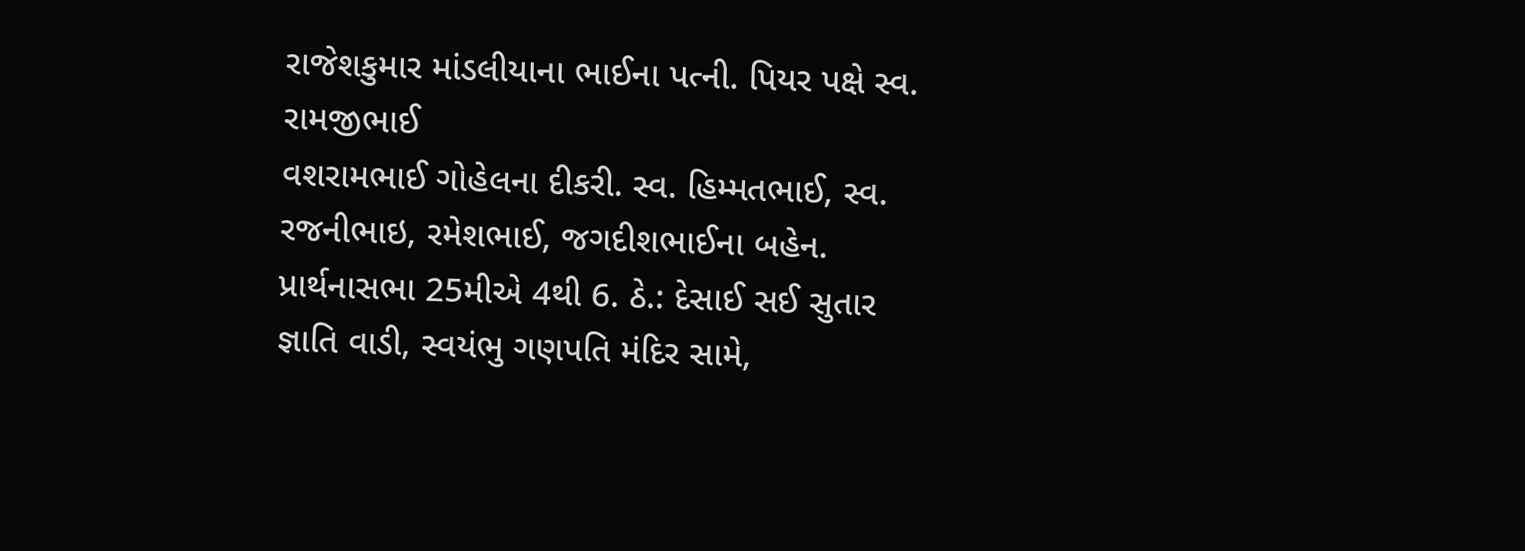રાજેશકુમાર માંડલીયાના ભાઈના પત્ની. પિયર પક્ષે સ્વ. રામજીભાઈ
વશરામભાઈ ગોહેલના દીકરી. સ્વ. હિમ્મતભાઈ, સ્વ. રજનીભાઇ, રમેશભાઈ, જગદીશભાઈના બહેન.
પ્રાર્થનાસભા 25મીએ 4થી 6. ઠે.: દેસાઈ સઈ સુતાર જ્ઞાતિ વાડી, સ્વયંભુ ગણપતિ મંદિર સામે,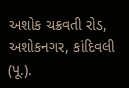અશોક ચક્રવતી રોડ, અશોકનગર, કાંદિવલી (પૂ.).